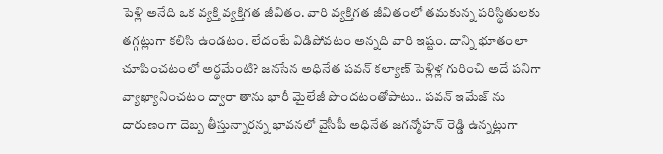పెళ్లి అనేది ఒక వ్యక్తి వ్యక్తిగత జీవితం. వారి వ్యక్తిగత జీవితంలో తమకున్న పరిస్థితులకు తగ్గట్లుగా కలిసి ఉండటం. లేదంటే విడిపోవటం అన్నది వారి ఇష్టం. దాన్ని భూతంలా చూపించటంలో అర్థమేంటి? జనసేన అధినేత పవన్ కల్యాణ్ పెళ్లిళ్ల గురించి అదే పనిగా వ్యాఖ్యానించటం ద్వారా తాను భారీ మైలేజీ పొందటంతోపాటు.. పవన్ ఇమేజ్ ను దారుణంగా దెబ్బ తీస్తున్నారన్న భావనలో వైసీపీ అధినేత జగన్మోహన్ రెడ్డి ఉన్నట్లుగా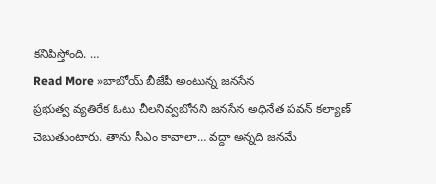కనిపిస్తోంది. …
Read More »బాబోయ్ బీజేపీ అంటున్న జనసేన
ప్రభుత్వ వ్యతిరేక ఓటు చీలనివ్వబోనని జనసేన అధినేత పవన్ కల్యాణ్ చెబుతుంటారు. తాను సీఎం కావాలా… వద్దా అన్నది జనమే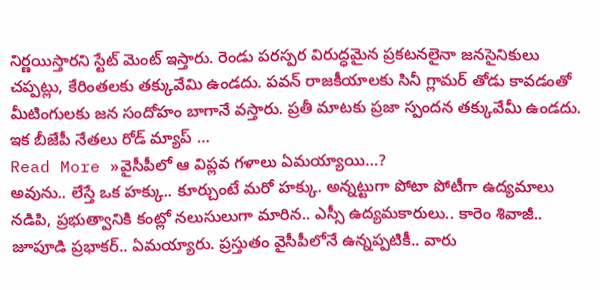నిర్ణయిస్తారని స్టేట్ మెంట్ ఇస్తారు. రెండు పరస్పర విరుద్ధమైన ప్రకటనలైనా జనసైనికులు చప్పట్లు, కేరింతలకు తక్కువేమి ఉండదు. పవన్ రాజకీయాలకు సినీ గ్లామర్ తోడు కావడంతో మీటింగులకు జన సందోహం బాగానే వస్తారు. ప్రతీ మాటకు ప్రజా స్పందన తక్కువేమీ ఉండదు. ఇక బీజేపీ నేతలు రోడ్ మ్యాప్ …
Read More »వైసీపీలో ఆ విప్లవ గళాలు ఏమయ్యాయి…?
అవును.. లేస్తే ఒక హక్కు.. కూర్చుంటే మరో హక్కు. అన్నట్టుగా పోటా పోటీగా ఉద్యమాలు నడిపి, ప్రభుత్వానికి కంట్లో నలుసులుగా మారిన.. ఎస్సీ ఉద్యమకారులు.. కారెం శివాజీ.. జూపూడి ప్రభాకర్.. ఏమయ్యారు. ప్రస్తుతం వైసీపీలోనే ఉన్నప్పటికీ.. వారు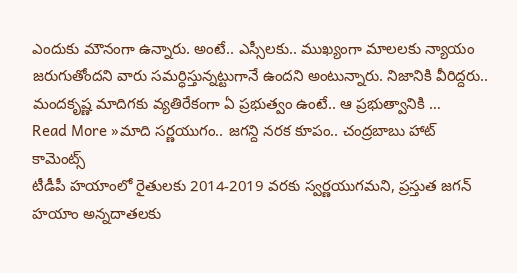ఎందుకు మౌనంగా ఉన్నారు. అంటే.. ఎస్సీలకు.. ముఖ్యంగా మాలలకు న్యాయం జరుగుతోందని వారు సమర్ధిస్తున్నట్టుగానే ఉందని అంటున్నారు. నిజానికి వీరిద్దరు.. మందకృష్ణ మాదిగకు వ్యతిరేకంగా ఏ ప్రభుత్వం ఉంటే.. ఆ ప్రభుత్వానికి …
Read More »మాది సర్ణయుగం.. జగన్ది నరక కూపం.. చంద్రబాబు హాట్ కామెంట్స్
టీడీపీ హయాంలో రైతులకు 2014-2019 వరకు స్వర్ణయుగమని, ప్రస్తుత జగన్ హయాం అన్నదాతలకు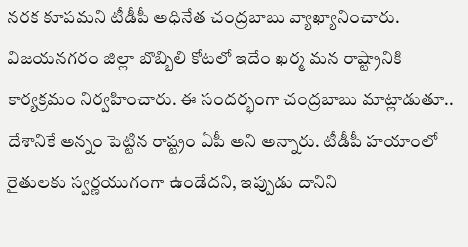నరక కూపమని టీడీపీ అధినేత చంద్రబాబు వ్యాఖ్యానించారు. విజయనగరం జిల్లా బొబ్బిలి కోటలో ఇదేం ఖర్మ మన రాష్ట్రానికి కార్యక్రమం నిర్వహించారు. ఈ సందర్భంగా చంద్రబాబు మాట్లాడుతూ.. దేశానికే అన్నం పెట్టిన రాష్ట్రం ఏపీ అని అన్నారు. టీడీపీ హయాంలో రైతులకు స్వర్ణయుగంగా ఉండేదని, ఇప్పుడు దానిని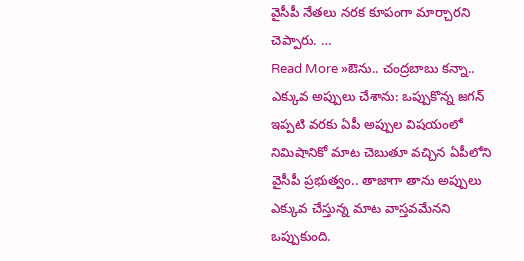వైసీపీ నేతలు నరక కూపంగా మార్చారని చెప్పారు. …
Read More »ఔను.. చంద్రబాబు కన్నా.. ఎక్కువ అప్పులు చేశాను: ఒప్పుకొన్న జగన్
ఇప్పటి వరకు ఏపీ అప్పుల విషయంలో నిమిషానికో మాట చెబుతూ వచ్చిన ఏపీలోని వైసీపీ ప్రభుత్వం.. తాజాగా తాను అప్పులు ఎక్కువ చేస్తున్న మాట వాస్తవమేనని ఒప్పుకుంది.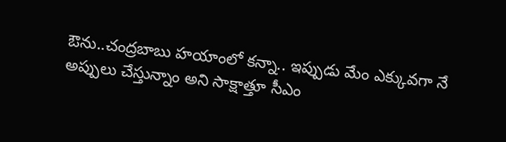ఔను..చంద్రబాబు హయాంలో కన్నా.. ఇప్పుడు మేం ఎక్కువగా నే అప్పులు చేస్తున్నాం అని సాక్షాత్తూ సీఎం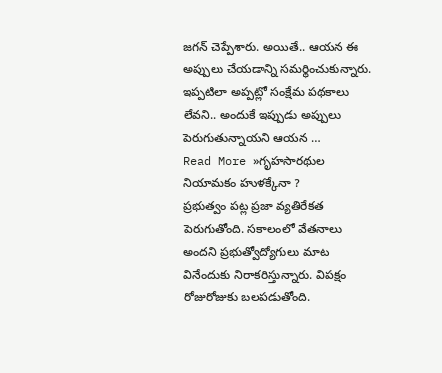జగన్ చెప్పేశారు. అయితే.. ఆయన ఈ అప్పులు చేయడాన్ని సమర్థించుకున్నారు. ఇప్పటిలా అప్పట్లో సంక్షేమ పథకాలు లేవని.. అందుకే ఇప్పుడు అప్పులు పెరుగుతున్నాయని ఆయన …
Read More »గృహసారథుల నియామకం హుళక్కేనా ?
ప్రభుత్వం పట్ల ప్రజా వ్యతిరేకత పెరుగుతోంది. సకాలంలో వేతనాలు అందని ప్రభుత్వోద్యోగులు మాట వినేందుకు నిరాకరిస్తున్నారు. విపక్షం రోజురోజుకు బలపడుతోంది.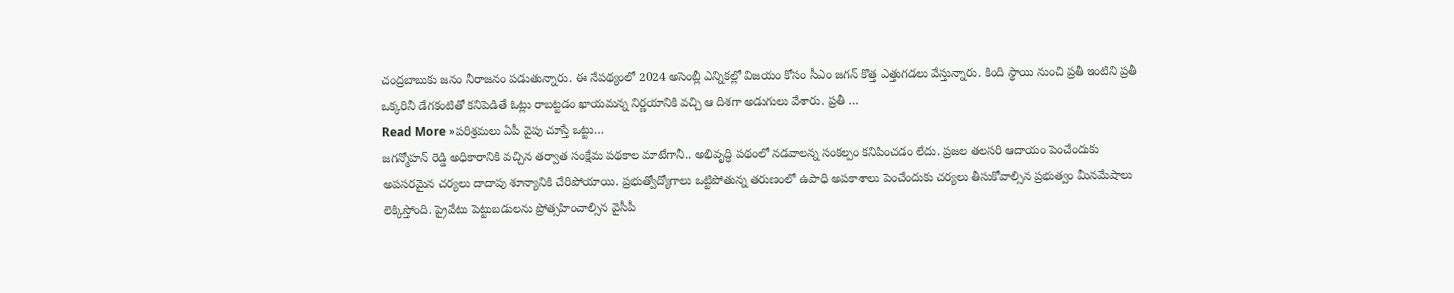చంద్రబాబుకు జనం నీరాజనం పడుతున్నారు. ఈ నేపథ్యంలో 2024 అసెంబ్లీ ఎన్నికల్లో విజయం కోసం సీఎం జగన్ కొత్త ఎత్తుగడలు వేస్తున్నారు. కింది స్థాయి నుంచి ప్రతీ ఇంటిని ప్రతీ ఒక్కరినీ డేగకంటితో కనిపెడితే ఓట్లు రాబట్టడం ఖాయమన్న నిర్ణయానికి వచ్చి ఆ దిశగా అడుగులు వేశారు. ప్రతీ …
Read More »పరిశ్రమలు ఏపీ వైపు చూస్తే ఒట్టు…
జగన్మోహన్ రెడ్డి అధికారానికి వచ్చిన తర్వాత సంక్షేమ పథకాల మాటేగానీ.. అభివృద్ధి పథంలో నడవాలన్న సంకల్పం కనిపించడం లేదు. ప్రజల తలసరి ఆదాయం పెంచేందుకు అపసరమైన చర్యలు దాదాపు శూన్యానికి చేరిపోయాయి. ప్రభుత్వోద్యోగాలు ఒట్టిపోతున్న తరుణంలో ఉపాధి అపకాశాలు పెంచేందుకు చర్యలు తీసుకోవాల్సిన ప్రభుత్వం మీనమేషాలు లెక్కిస్తోంది. ప్రైవేటు పెట్టుబడులను ప్రోత్సహించాల్సిన వైసీపీ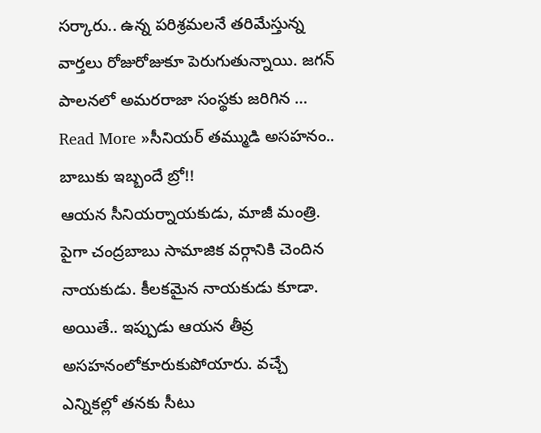సర్కారు.. ఉన్న పరిశ్రమలనే తరిమేస్తున్న వార్తలు రోజురోజుకూ పెరుగుతున్నాయి. జగన్ పాలనలో అమరరాజా సంస్థకు జరిగిన …
Read More »సీనియర్ తమ్ముడి అసహనం.. బాబుకు ఇబ్బందే బ్రో!!
ఆయన సీనియర్నాయకుడు, మాజీ మంత్రి. పైగా చంద్రబాబు సామాజిక వర్గానికి చెందిన నాయకుడు. కీలకమైన నాయకుడు కూడా. అయితే.. ఇప్పుడు ఆయన తీవ్ర అసహనంలోకూరుకుపోయారు. వచ్చే ఎన్నికల్లో తనకు సీటు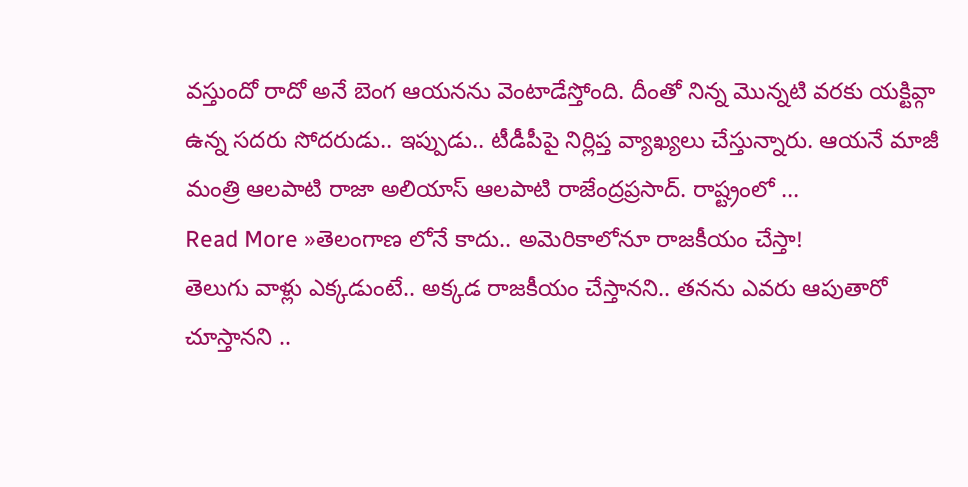వస్తుందో రాదో అనే బెంగ ఆయనను వెంటాడేస్తోంది. దీంతో నిన్న మొన్నటి వరకు యక్టివ్గా ఉన్న సదరు సోదరుడు.. ఇప్పుడు.. టీడీపీపై నిర్లిప్త వ్యాఖ్యలు చేస్తున్నారు. ఆయనే మాజీ మంత్రి ఆలపాటి రాజా అలియాస్ ఆలపాటి రాజేంద్రప్రసాద్. రాష్ట్రంలో …
Read More »తెలంగాణ లోనే కాదు.. అమెరికాలోనూ రాజకీయం చేస్తా!
తెలుగు వాళ్లు ఎక్కడుంటే.. అక్కడ రాజకీయం చేస్తానని.. తనను ఎవరు ఆపుతారో చూస్తానని ..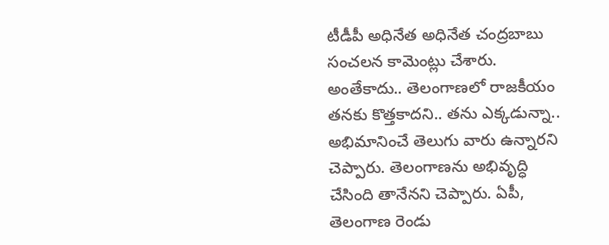టీడీపీ అధినేత అధినేత చంద్రబాబు సంచలన కామెంట్లు చేశారు. అంతేకాదు.. తెలంగాణలో రాజకీయం తనకు కొత్తకాదని.. తను ఎక్కడున్నా.. అభిమానించే తెలుగు వారు ఉన్నారని చెప్పారు. తెలంగాణను అభివృద్ధి చేసింది తానేనని చెప్పారు. ఏపీ, తెలంగాణ రెండు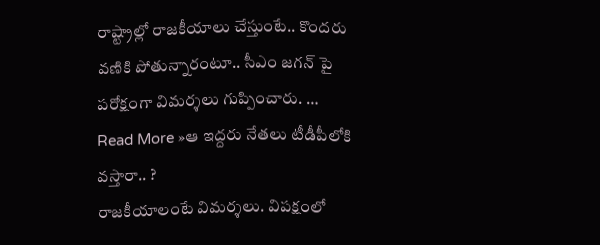రాష్ట్రాల్లో రాజకీయాలు చేస్తుంటే.. కొందరు వణికి పోతున్నారంటూ.. సీఎం జగన్ పై పరోక్షంగా విమర్శలు గుప్పించారు. …
Read More »ఆ ఇద్దరు నేతలు టీడీపీలోకి వస్తారా.. ?
రాజకీయాలంటే విమర్శలు. విపక్షంలో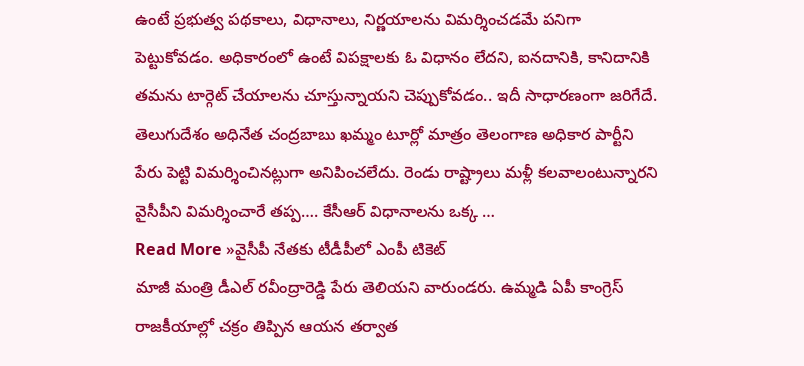ఉంటే ప్రభుత్వ పథకాలు, విధానాలు, నిర్ణయాలను విమర్శించడమే పనిగా పెట్టుకోవడం. అధికారంలో ఉంటే విపక్షాలకు ఓ విధానం లేదని, ఐనదానికి, కానిదానికి తమను టార్గెట్ చేయాలను చూస్తున్నాయని చెప్పుకోవడం.. ఇదీ సాధారణంగా జరిగేదే. తెలుగుదేశం అధినేత చంద్రబాబు ఖమ్మం టూర్లో మాత్రం తెలంగాణ అధికార పార్టీని పేరు పెట్టి విమర్శించినట్లుగా అనిపించలేదు. రెండు రాష్ట్రాలు మళ్లీ కలవాలంటున్నారని వైసీపీని విమర్శించారే తప్ప…. కేసీఆర్ విధానాలను ఒక్క …
Read More »వైసీపీ నేతకు టీడీపీలో ఎంపీ టికెట్
మాజీ మంత్రి డీఎల్ రవీంద్రారెడ్డి పేరు తెలియని వారుండరు. ఉమ్మడి ఏపీ కాంగ్రెస్ రాజకీయాల్లో చక్రం తిప్పిన ఆయన తర్వాత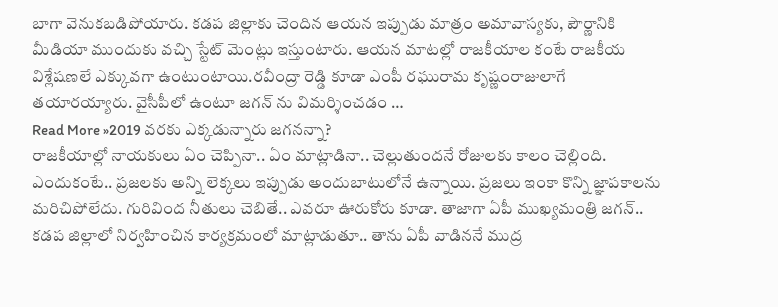బాగా వెనుకబడిపోయారు. కడప జిల్లాకు చెందిన ఆయన ఇప్పుడు మాత్రం అమావాస్యకు, పౌర్ణానికి మీడియా ముందుకు వచ్చి స్టేట్ మెంట్లు ఇస్తుంటారు. ఆయన మాటల్లో రాజకీయాల కంటే రాజకీయ విశ్లేషణలే ఎక్కువగా ఉంటుంటాయి.రవీంద్రా రెడ్డి కూడా ఎంపీ రఘురామ కృష్ణంరాజులాగే తయారయ్యారు. వైసీపీలో ఉంటూ జగన్ ను విమర్శించడం …
Read More »2019 వరకు ఎక్కడున్నారు జగనన్నా?
రాజకీయాల్లో నాయకులు ఏం చెప్పినా.. ఏం మాట్లాడినా.. చెల్లుతుందనే రోజులకు కాలం చెల్లింది. ఎందుకంటే.. ప్రజలకు అన్ని లెక్కలు ఇప్పుడు అందుబాటులోనే ఉన్నాయి. ప్రజలు ఇంకా కొన్ని జ్ఞాపకాలను మరిచిపోలేదు. గురివింద నీతులు చెబితే.. ఎవరూ ఊరుకోరు కూడా. తాజాగా ఏపీ ముఖ్యమంత్రి జగన్.. కడప జిల్లాలో నిర్వహించిన కార్యక్రమంలో మాట్లాడుతూ.. తాను ఏపీ వాడిననే ముద్ర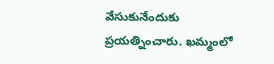వేసుకునేందుకు ప్రయత్నించారు. ఖమ్మంలో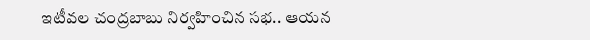ఇటీవల చంద్రబాబు నిర్వహించిన సభ.. ఆయన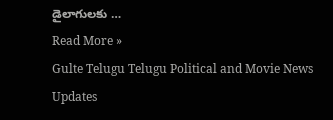డైలాగులకు …
Read More »
Gulte Telugu Telugu Political and Movie News Updates